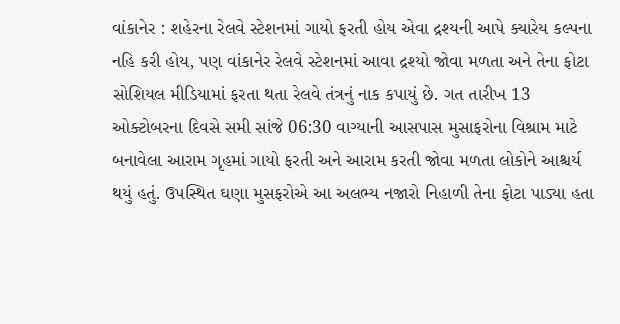વાંકાનેર : શહેરના રેલવે સ્ટેશનમાં ગાયો ફરતી હોય એવા દ્રશ્યની આપે ક્યારેય કલ્પના નહિ કરી હોય, પણ વાંકાનેર રેલવે સ્ટેશનમાં આવા દ્રશ્યો જોવા મળતા અને તેના ફોટા સોશિયલ મીડિયામાં ફરતા થતા રેલવે તંત્રનું નાક કપાયું છે. ગત તારીખ 13 ઓક્ટોબરના દિવસે સમી સાંજે 06:30 વાગ્યાની આસપાસ મુસાફરોના વિશ્રામ માટે બનાવેલા આરામ ગૃહમાં ગાયો ફરતી અને આરામ કરતી જોવા મળતા લોકોને આશ્ચર્ય થયું હતું. ઉપસ્થિત ઘણા મુસફરોએ આ અલભ્ય નજારો નિહાળી તેના ફોટા પાડ્યા હતા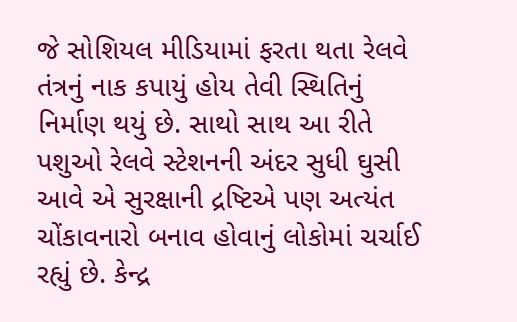જે સોશિયલ મીડિયામાં ફરતા થતા રેલવે તંત્રનું નાક કપાયું હોય તેવી સ્થિતિનું નિર્માણ થયું છે. સાથો સાથ આ રીતે પશુઓ રેલવે સ્ટેશનની અંદર સુધી ઘુસી આવે એ સુરક્ષાની દ્રષ્ટિએ પણ અત્યંત ચોંકાવનારો બનાવ હોવાનું લોકોમાં ચર્ચાઈ રહ્યું છે. કેન્દ્ર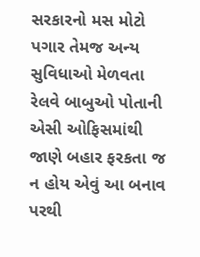સરકારનો મસ મોટો પગાર તેમજ અન્ય સુવિધાઓ મેળવતા રેલવે બાબુઓ પોતાની એસી ઓફિસમાંથી જાણે બહાર ફરકતા જ ન હોય એવું આ બનાવ પરથી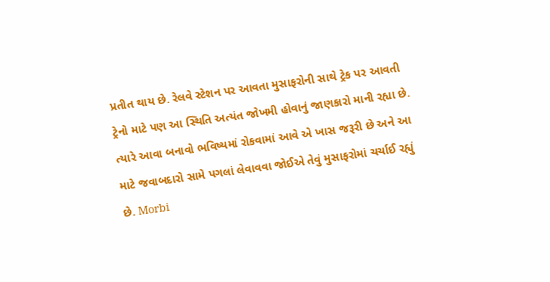પ્રતીત થાય છે. રેલવે સ્ટેશન પર આવતા મુસાફરોની સાથે ટ્રેક પર આવતી ટ્રેનો માટે પણ આ સ્થિતિ અત્યંત જોખમી હોવાનું જાણકારો માની રહ્યા છે. ત્યારે આવા બનાવો ભવિષ્યમાં રોકવામાં આવે એ ખાસ જરૂરી છે અને આ માટે જવાબદારો સામે પગલાં લેવાવવા જોઈએ તેવું મુસાફરોમાં ચર્ચાઈ રહ્યું છે. Morbi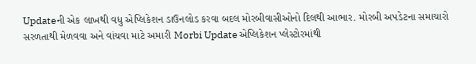Updateની એક લાખથી વધુ એપ્લિકેશન ડાઉનલોડ કરવા બદલ મોરબીવાસીઓનો દિલથી આભાર. મોરબી અપડેટના સમાચારો સરળતાથી મેળવવા અને વાંચવા માટે અમારી Morbi Update એપ્લિકેશન પ્લેસ્ટોરમાંથી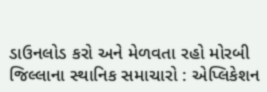ડાઉનલોડ કરો અને મેળવતા રહો મોરબી જિલ્લાના સ્થાનિક સમાચારો : એપ્લિકેશન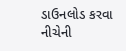ડાઉનલોડ કરવા નીચેની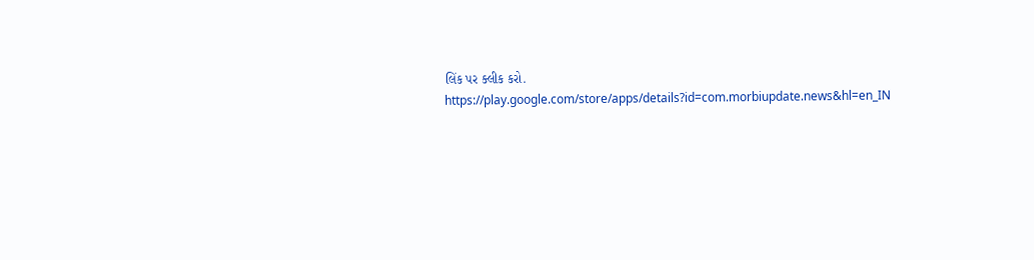લિંક પર ક્લીક કરો. https://play.google.com/store/apps/details?id=com.morbiupdate.news&hl=en_IN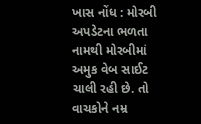ખાસ નોંધ : મોરબી અપડેટના ભળતા નામથી મોરબીમાં અમુક વેબ સાઈટ ચાલી રહી છે. તો વાચકોને નમ્ર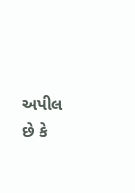અપીલ છે કે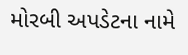મોરબી અપડેટના નામે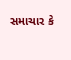સમાચાર કે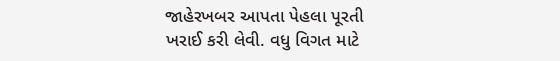જાહેરખબર આપતા પેહલા પૂરતી ખરાઈ કરી લેવી. વધુ વિગત માટે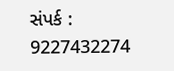સંપર્ક : 9227432274